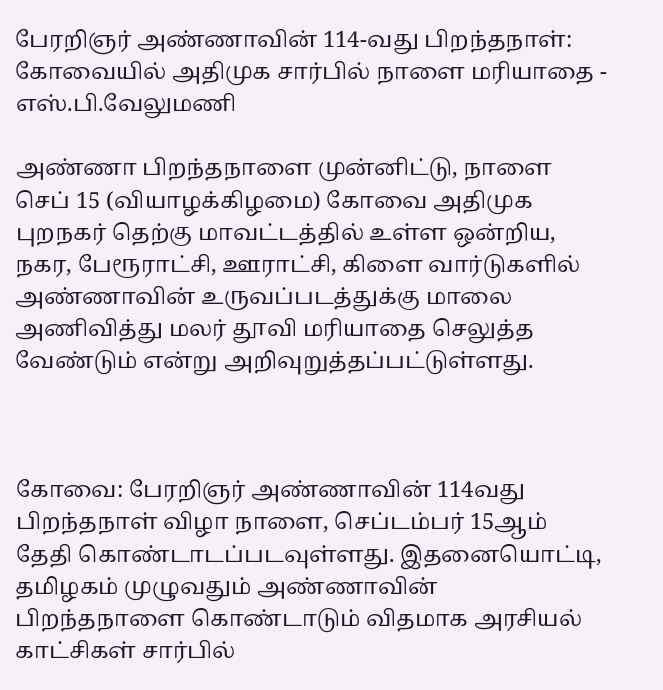பேரறிஞர் அண்ணாவின் 114-வது பிறந்தநாள்: கோவையில் அதிமுக சார்பில் நாளை மரியாதை - எஸ்.பி.வேலுமணி

அண்ணா பிறந்தநாளை முன்னிட்டு, நாளை செப் 15 (வியாழக்கிழமை) கோவை அதிமுக புறநகர் தெற்கு மாவட்டத்தில் உள்ள ஒன்றிய, நகர, பேரூராட்சி, ஊராட்சி, கிளை வார்டுகளில் அண்ணாவின் உருவப்படத்துக்கு மாலை அணிவித்து மலர் தூவி மரியாதை செலுத்த வேண்டும் என்று அறிவுறுத்தப்பட்டுள்ளது.



கோவை: பேரறிஞர் அண்ணாவின் 114வது பிறந்தநாள் விழா நாளை, செப்டம்பர் 15ஆம் தேதி கொண்டாடப்படவுள்ளது. இதனையொட்டி, தமிழகம் முழுவதும் அண்ணாவின் பிறந்தநாளை கொண்டாடும் விதமாக அரசியல் காட்சிகள் சார்பில்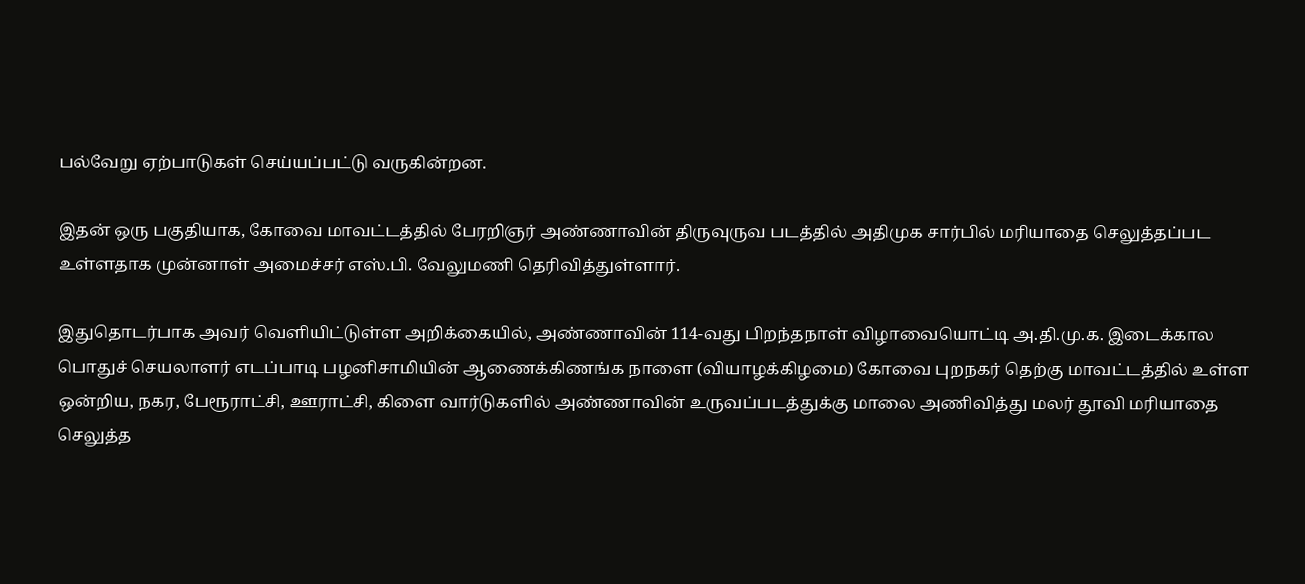பல்வேறு ஏற்பாடுகள் செய்யப்பட்டு வருகின்றன.

இதன் ஒரு பகுதியாக, கோவை மாவட்டத்தில் பேரறிஞர் அண்ணாவின் திருவுருவ படத்தில் அதிமுக சார்பில் மரியாதை செலுத்தப்பட உள்ளதாக முன்னாள் அமைச்சர் எஸ்.பி. வேலுமணி தெரிவித்துள்ளார்.

இதுதொடர்பாக அவர் வெளியிட்டுள்ள அறிக்கையில், அண்ணாவின் 114-வது பிறந்தநாள் விழாவையொட்டி அ.தி.மு.க. இடைக்கால பொதுச் செயலாளர் எடப்பாடி பழனிசாமியின் ஆணைக்கிணங்க நாளை (வியாழக்கிழமை) கோவை புறநகர் தெற்கு மாவட்டத்தில் உள்ள ஒன்றிய, நகர, பேரூராட்சி, ஊராட்சி, கிளை வார்டுகளில் அண்ணாவின் உருவப்படத்துக்கு மாலை அணிவித்து மலர் தூவி மரியாதை செலுத்த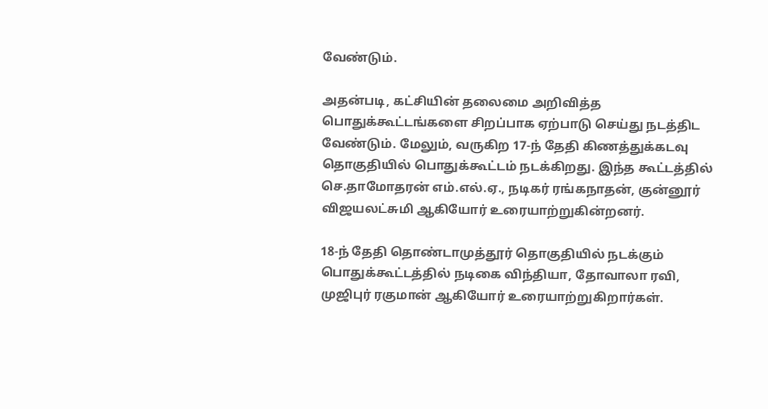வேண்டும்.

அதன்படி, கட்சியின் தலைமை அறிவித்த பொதுக்கூட்டங்களை சிறப்பாக ஏற்பாடு செய்து நடத்திட வேண்டும். மேலும், வருகிற 17-ந் தேதி கிணத்துக்கடவு தொகுதியில் பொதுக்கூட்டம் நடக்கிறது. இந்த கூட்டத்தில் செ.தாமோதரன் எம்.எல்.ஏ., நடிகர் ரங்கநாதன், குன்னூர் விஜயலட்சுமி ஆகியோர் உரையாற்றுகின்றனர்.

18-ந் தேதி தொண்டாமுத்தூர் தொகுதியில் நடக்கும் பொதுக்கூட்டத்தில் நடிகை விந்தியா, தோவாலா ரவி, முஜிபுர் ரகுமான் ஆகியோர் உரையாற்றுகிறார்கள்.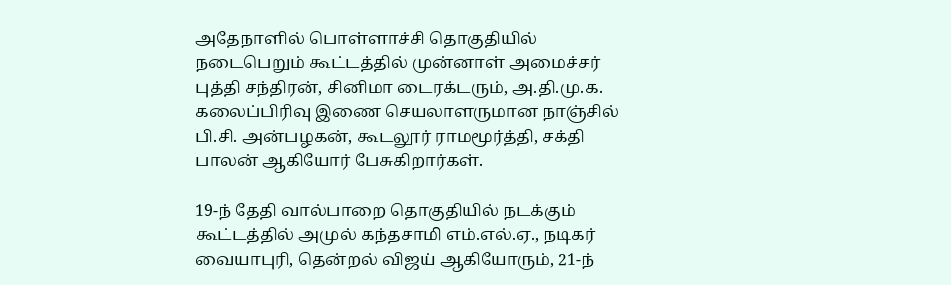அதேநாளில் பொள்ளாச்சி தொகுதியில் நடைபெறும் கூட்டத்தில் முன்னாள் அமைச்சர் புத்தி சந்திரன், சினிமா டைரக்டரும், அ.தி.மு.க. கலைப்பிரிவு இணை செயலாளருமான நாஞ்சில் பி.சி. அன்பழகன், கூடலூர் ராமமூர்த்தி, சக்தி பாலன் ஆகியோர் பேசுகிறார்கள்.

19-ந் தேதி வால்பாறை தொகுதியில் நடக்கும் கூட்டத்தில் அமுல் கந்தசாமி எம்.எல்.ஏ., நடிகர் வையாபுரி, தென்றல் விஜய் ஆகியோரும், 21-ந்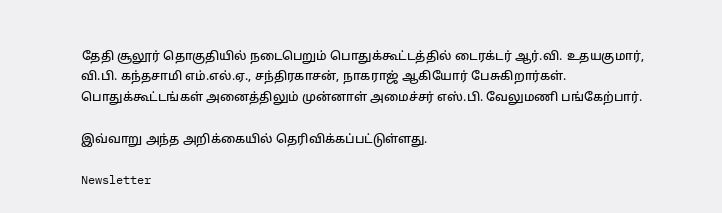தேதி சூலூர் தொகுதியில் நடைபெறும் பொதுக்கூட்டத்தில் டைரக்டர் ஆர்.வி. உதயகுமார், வி.பி. கந்தசாமி எம்.எல்.ஏ., சந்திரகாசன், நாகராஜ் ஆகியோர் பேசுகிறார்கள். பொதுக்கூட்டங்கள் அனைத்திலும் முன்னாள் அமைச்சர் எஸ்.பி. வேலுமணி பங்கேற்பார்.

இவ்வாறு அந்த அறிக்கையில் தெரிவிக்கப்பட்டுள்ளது.

Newsletter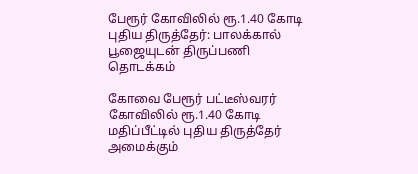பேரூர் கோவிலில் ரூ.1.40 கோடி புதிய திருத்தேர்: பாலக்கால் பூஜையுடன் திருப்பணி தொடக்கம்

கோவை பேரூர் பட்டீஸ்வரர் கோவிலில் ரூ.1.40 கோடி மதிப்பீட்டில் புதிய திருத்தேர் அமைக்கும்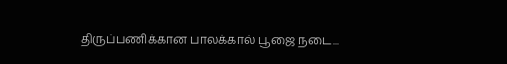திருப்பணிக்கான பாலக்கால் பூஜை நடை...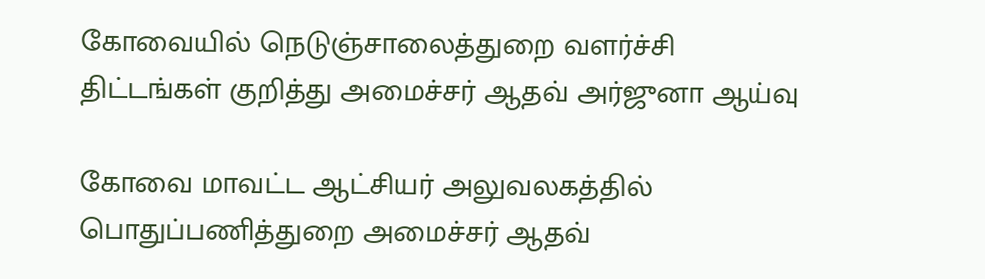கோவையில் நெடுஞ்சாலைத்துறை வளர்ச்சி திட்டங்கள் குறித்து அமைச்சர் ஆதவ் அர்ஜுனா ஆய்வு

கோவை மாவட்ட ஆட்சியர் அலுவலகத்தில் பொதுப்பணித்துறை அமைச்சர் ஆதவ்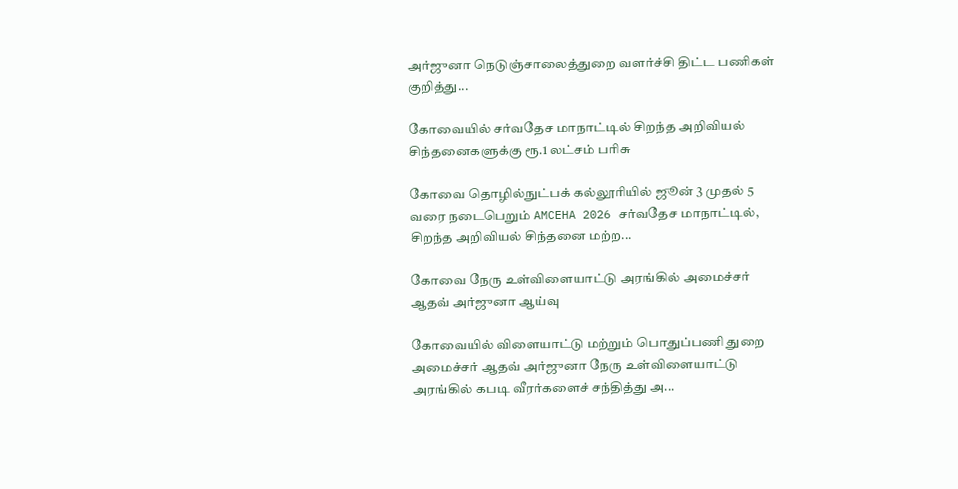அர்ஜுனா நெடுஞ்சாலைத்துறை வளர்ச்சி திட்ட பணிகள் குறித்து...

கோவையில் சர்வதேச மாநாட்டில் சிறந்த அறிவியல் சிந்தனைகளுக்கு ரூ.1 லட்சம் பரிசு

கோவை தொழில்நுட்பக் கல்லூரியில் ஜூன் 3 முதல் 5 வரை நடைபெறும் AMCEHA 2026 சர்வதேச மாநாட்டில், சிறந்த அறிவியல் சிந்தனை மற்ற...

கோவை நேரு உள்விளையாட்டு அரங்கில் அமைச்சர் ஆதவ் அர்ஜுனா ஆய்வு

கோவையில் விளையாட்டு மற்றும் பொதுப்பணி துறை அமைச்சர் ஆதவ் அர்ஜுனா நேரு உள்விளையாட்டு அரங்கில் கபடி வீரர்களைச் சந்தித்து அ...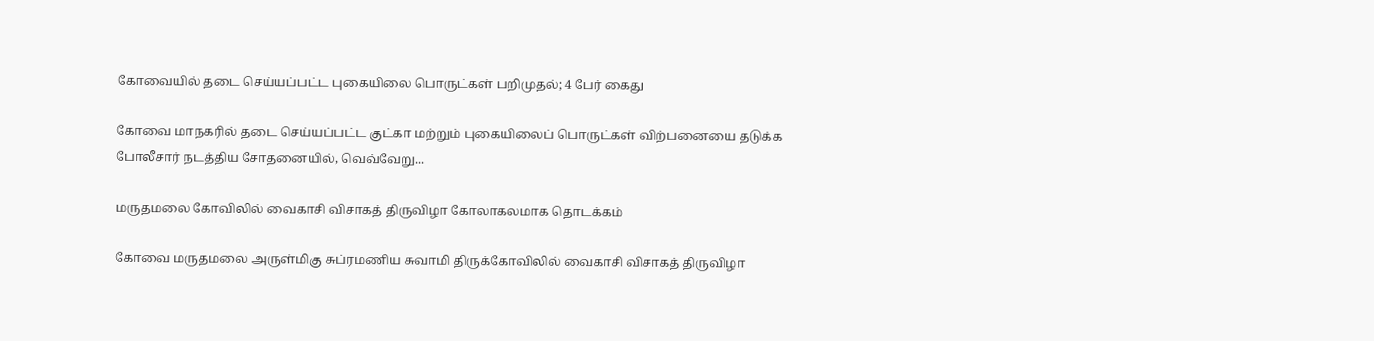கோவையில் தடை செய்யப்பட்ட புகையிலை பொருட்கள் பறிமுதல்; 4 பேர் கைது

கோவை மாநகரில் தடை செய்யப்பட்ட குட்கா மற்றும் புகையிலைப் பொருட்கள் விற்பனையை தடுக்க போலீசார் நடத்திய சோதனையில், வெவ்வேறு...

மருதமலை கோவிலில் வைகாசி விசாகத் திருவிழா கோலாகலமாக தொடக்கம்

கோவை மருதமலை அருள்மிகு சுப்ரமணிய சுவாமி திருக்கோவிலில் வைகாசி விசாகத் திருவிழா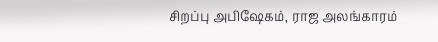சிறப்பு அபிஷேகம், ராஜ அலங்காரம்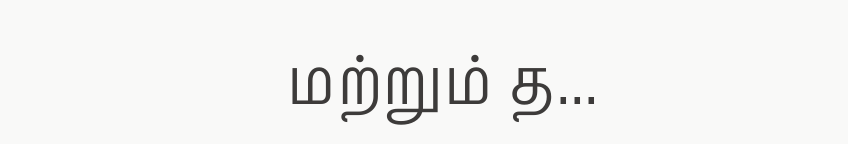மற்றும் த...